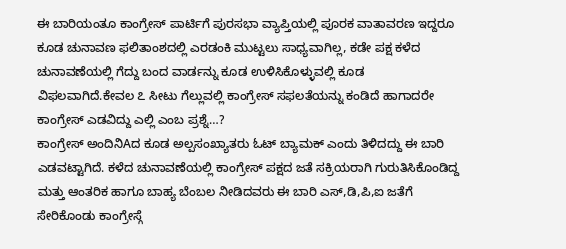ಈ ಬಾರಿಯಂತೂ ಕಾಂಗ್ರೇಸ್ ಪಾರ್ಟಿಗೆ ಪುರಸಭಾ ವ್ಯಾಪ್ತಿಯಲ್ಲಿ ಪೂರಕ ವಾತಾವರಣ ಇದ್ದರೂ ಕೂಡ ಚುನಾವಣ ಫಲಿತಾಂಶದಲ್ಲಿ ಎರಡಂಕಿ ಮುಟ್ಟಲು ಸಾಧ್ಯವಾಗಿಲ್ಲ, ಕಡೇ ಪಕ್ಷ ಕಳೆದ ಚುನಾವಣೆಯಲ್ಲಿ ಗೆದ್ದು ಬಂದ ವಾರ್ಡನ್ನು ಕೂಡ ಉಳಿಸಿಕೊಳ್ಳುವಲ್ಲಿ ಕೂಡ ವಿಫಲವಾಗಿದೆ.ಕೇವಲ ೭ ಸೀಟು ಗೆಲ್ಲುವಲ್ಲಿ ಕಾಂಗ್ರೇಸ್ ಸಫಲತೆಯನ್ನು ಕಂಡಿದೆ ಹಾಗಾದರೇ ಕಾಂಗ್ರೇಸ್ ಎಡವಿದ್ದು ಎಲ್ಲಿ ಎಂಬ ಪ್ರಶ್ನೆ…?
ಕಾಂಗ್ರೇಸ್ ಅಂದಿನಿAದ ಕೂಡ ಅಲ್ಪಸಂಖ್ಯಾತರು ಓಟ್ ಬ್ಯಾಮಕ್ ಎಂದು ತಿಳಿದದ್ದು ಈ ಬಾರಿ ಎಡವಟ್ಟಾಗಿದೆ. ಕಳೆದ ಚುನಾವಣೆಯಲ್ಲಿ ಕಾಂಗ್ರೇಸ್ ಪಕ್ಷದ ಜತೆ ಸಕ್ರಿಯರಾಗಿ ಗುರುತಿಸಿಕೊಂಡಿದ್ದ ಮತ್ತು ಆಂತರಿಕ ಹಾಗೂ ಬಾಹ್ಯ ಬೆಂಬಲ ನೀಡಿದವರು ಈ ಬಾರಿ ಎಸ್,ಡಿ,ಪಿ,ಐ ಜತೆಗೆ ಸೇರಿಕೊಂಡು ಕಾಂಗ್ರೇಸ್ಗೆ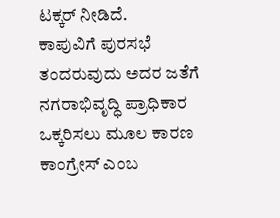ಟಕ್ಕರ್ ನೀಡಿದೆ.
ಕಾಪುವಿಗೆ ಪುರಸಭೆ ತಂದರುವುದು ಅದರ ಜತೆಗೆ ನಗರಾಭಿವೃದ್ಧಿ ಪ್ರಾಧಿಕಾರ ಒಕ್ಕರಿಸಲು ಮೂಲ ಕಾರಣ ಕಾಂಗ್ರೇಸ್ ಎಂಬ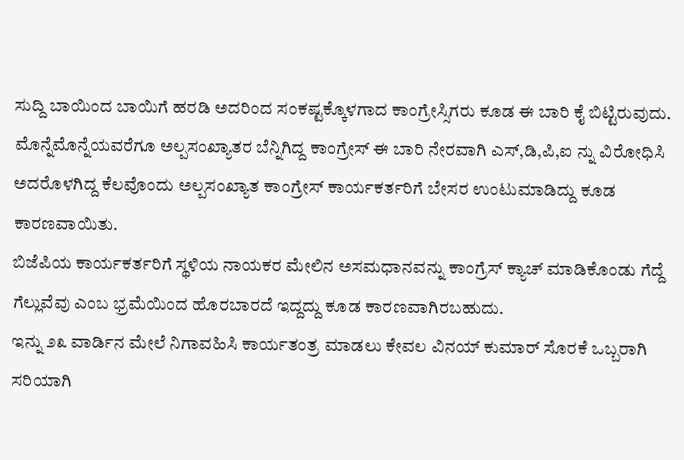ಸುದ್ದಿ ಬಾಯಿಂದ ಬಾಯಿಗೆ ಹರಡಿ ಅದರಿಂದ ಸಂಕಷ್ಟಕ್ಕೊಳಗಾದ ಕಾಂಗ್ರೇಸ್ಸಿಗರು ಕೂಡ ಈ ಬಾರಿ ಕೈ ಬಿಟ್ಟಿರುವುದು.
ಮೊನ್ನೆಮೊನ್ನೆಯವರೆಗೂ ಅಲ್ಪಸಂಖ್ಯಾತರ ಬೆನ್ನಿಗಿದ್ದ ಕಾಂಗ್ರೇಸ್ ಈ ಬಾರಿ ನೇರವಾಗಿ ಎಸ್,ಡಿ,ಪಿ,ಐ ನ್ನು ವಿರೋಧಿಸಿ ಅದರೊಳಗಿದ್ದ ಕೆಲವೊಂದು ಅಲ್ಪಸಂಖ್ಯಾತ ಕಾಂಗ್ರೇಸ್ ಕಾರ್ಯಕರ್ತರಿಗೆ ಬೇಸರ ಉಂಟುಮಾಡಿದ್ದು ಕೂಡ ಕಾರಣವಾಯಿತು.
ಬಿಜೆಪಿಯ ಕಾರ್ಯಕರ್ತರಿಗೆ ಸ್ಥಳಿಯ ನಾಯಕರ ಮೇಲಿನ ಅಸಮಧಾನವನ್ನು ಕಾಂಗ್ರೆಸ್ ಕ್ಯಾಚ್ ಮಾಡಿಕೊಂಡು ಗೆದ್ದೆ ಗೆಲ್ಲುವೆವು ಎಂಬ ಭ್ರಮೆಯಿಂದ ಹೊರಬಾರದೆ ಇದ್ದದ್ದು ಕೂಡ ಕಾರಣವಾಗಿರಬಹುದು.
ಇನ್ನು ೨೩ ವಾರ್ಡಿನ ಮೇಲೆ ನಿಗಾವಹಿಸಿ ಕಾರ್ಯತಂತ್ರ ಮಾಡಲು ಕೇವಲ ವಿನಯ್ ಕುಮಾರ್ ಸೊರಕೆ ಒಬ್ಬರಾಗಿ ಸರಿಯಾಗಿ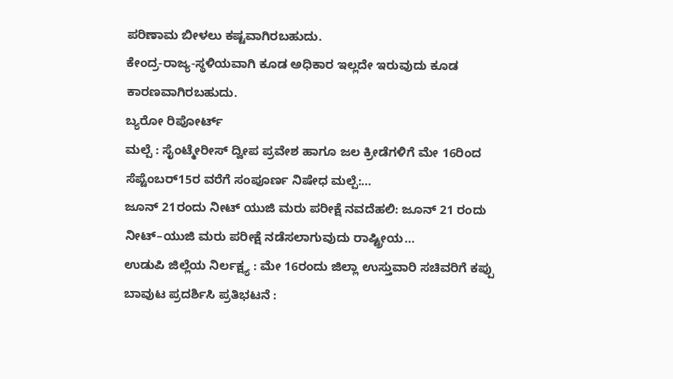ಪರಿಣಾಮ ಬೀಳಲು ಕಷ್ಟವಾಗಿರಬಹುದು.
ಕೇಂದ್ರ-ರಾಜ್ಯ-ಸ್ಥಳಿಯವಾಗಿ ಕೂಡ ಅಧಿಕಾರ ಇಲ್ಲದೇ ಇರುವುದು ಕೂಡ ಕಾರಣವಾಗಿರಬಹುದು.
ಬ್ಯರೋ ರಿಪೋರ್ಟ್
ಮಲ್ಪೆ : ಸೈಂಟ್ಮೇರೀಸ್ ದ್ವೀಪ ಪ್ರವೇಶ ಹಾಗೂ ಜಲ ಕ್ರೀಡೆಗಳಿಗೆ ಮೇ 16ರಿಂದ ಸೆಪ್ಟೆಂಬರ್15ರ ವರೆಗೆ ಸಂಪೂರ್ಣ ನಿಷೇಧ ಮಲ್ಪೆ:…
ಜೂನ್ 21ರಂದು ನೀಟ್ ಯುಜಿ ಮರು ಪರೀಕ್ಷೆ ನವದೆಹಲಿ: ಜೂನ್ 21 ರಂದು ನೀಟ್–ಯುಜಿ ಮರು ಪರೀಕ್ಷೆ ನಡೆಸಲಾಗುವುದು ರಾಷ್ಟ್ರೀಯ…
ಉಡುಪಿ ಜಿಲ್ಲೆಯ ನಿರ್ಲಕ್ಷ್ಯ : ಮೇ 16ರಂದು ಜಿಲ್ಲಾ ಉಸ್ತುವಾರಿ ಸಚಿವರಿಗೆ ಕಪ್ಪು ಬಾವುಟ ಪ್ರದರ್ಶಿಸಿ ಪ್ರತಿಭಟನೆ :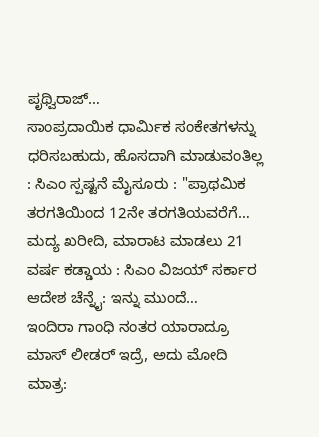ಪೃಥ್ವಿರಾಜ್…
ಸಾಂಪ್ರದಾಯಿಕ ಧಾರ್ಮಿಕ ಸಂಕೇತಗಳನ್ನು ಧರಿಸಬಹುದು, ಹೊಸದಾಗಿ ಮಾಡುವಂತಿಲ್ಲ : ಸಿಎಂ ಸ್ಪಷ್ಟನೆ ಮೈಸೂರು : "ಪ್ರಾಥಮಿಕ ತರಗತಿಯಿಂದ 12ನೇ ತರಗತಿಯವರೆಗೆ…
ಮದ್ಯ ಖರೀದಿ, ಮಾರಾಟ ಮಾಡಲು 21 ವರ್ಷ ಕಡ್ಡಾಯ : ಸಿಎಂ ವಿಜಯ್ ಸರ್ಕಾರ ಆದೇಶ ಚೆನ್ನೈ: ಇನ್ನು ಮುಂದೆ…
ಇಂದಿರಾ ಗಾಂಧಿ ನಂತರ ಯಾರಾದ್ರೂ ಮಾಸ್ ಲೀಡರ್ ಇದ್ರೆ, ಅದು ಮೋದಿ ಮಾತ್ರ: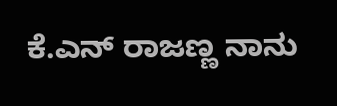ಕೆ.ಎನ್ ರಾಜಣ್ಣ ನಾನು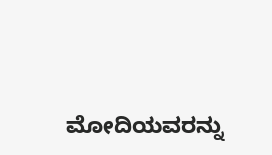ಮೋದಿಯವರನ್ನು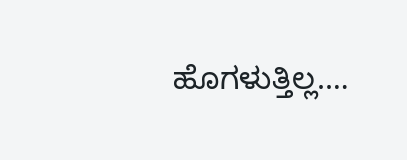ಹೊಗಳುತ್ತಿಲ್ಲ.…